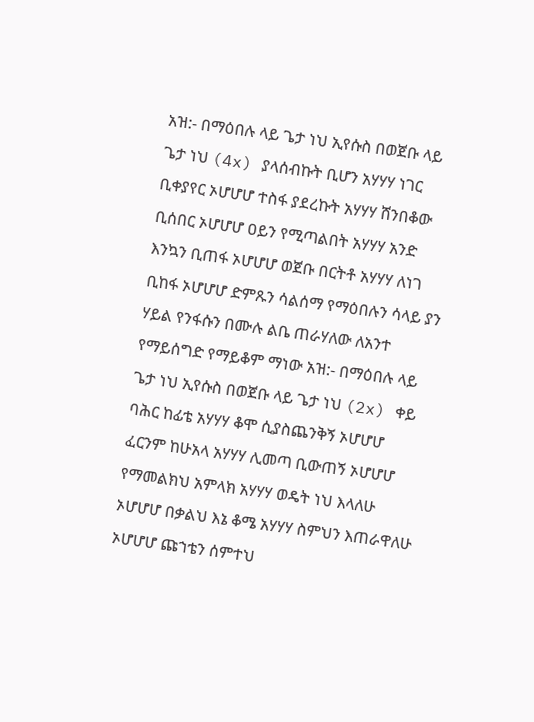አዝ:- በማዕበሉ ላይ ጌታ ነህ ኢየሱስ በወጀቡ ላይ ጌታ ነህ (4x) ያላሰብኩት ቢሆን አሃሃሃ ነገር ቢቀያየር ኦሆሆሆ ተስፋ ያደረኩት አሃሃሃ ሸንበቆው ቢሰበር ኦሆሆሆ ዐይን የሚጣልበት አሃሃሃ አንድ እንኳን ቢጠፋ ኦሆሆሆ ወጀቡ በርትቶ አሃሃሃ ለነገ ቢከፋ ኦሆሆሆ ድምጹን ሳልሰማ የማዕበሉን ሳላይ ያን ሃይል የንፋሱን በሙሉ ልቤ ጠራሃለው ለአንተ የማይሰግድ የማይቆም ማነው አዝ:- በማዕበሉ ላይ ጌታ ነህ ኢየሱስ በወጀቡ ላይ ጌታ ነህ (2x) ቀይ ባሕር ከፊቴ አሃሃሃ ቆሞ ሲያስጨንቅኝ ኦሆሆሆ ፈርንም ከሁአላ አሃሃሃ ሊመጣ ቢውጠኝ ኦሆሆሆ የማመልክህ አምላክ አሃሃሃ ወዴት ነህ እላለሁ ኦሆሆሆ በቃልህ እኔ ቆሜ አሃሃሃ ስምህን እጠራዋለሁ ኦሆሆሆ ጩኀቴን ሰምተህ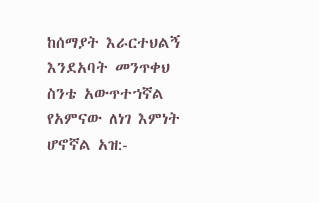ከሰማያት እራርተህልኝ እንደአባት መንጥቀህ ስንቴ አውጥተኀኛል የአምናው ለነገ እምነት ሆኖኛል አዝ:-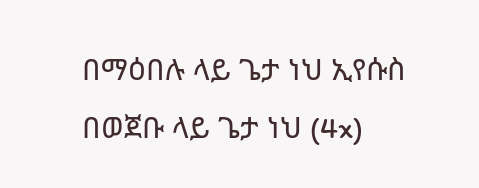በማዕበሉ ላይ ጌታ ነህ ኢየሱስ በወጀቡ ላይ ጌታ ነህ (4x)